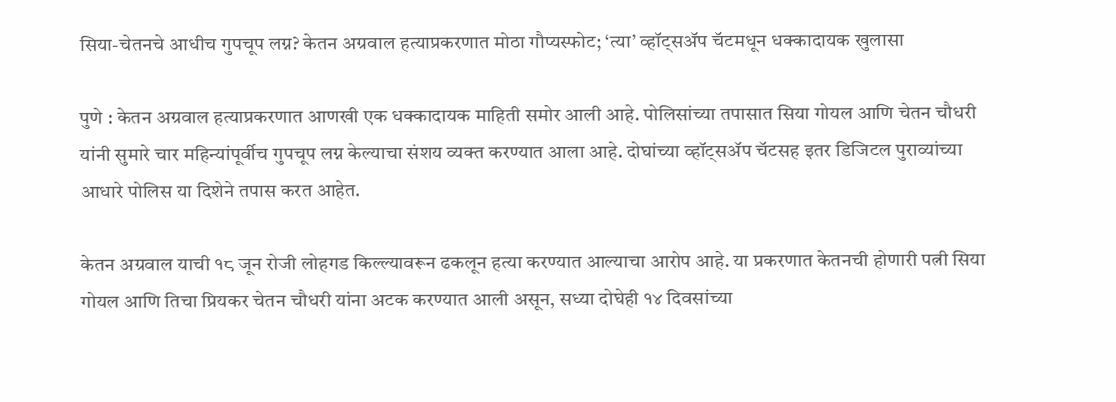सिया-चेतनचे आधीच गुपचूप लग्न? केतन अग्रवाल हत्याप्रकरणात मोठा गौप्यस्फोट; ‘त्या’ व्हॉट्सॲप चॅटमधून धक्कादायक खुलासा

पुणे : केतन अग्रवाल हत्याप्रकरणात आणखी एक धक्कादायक माहिती समोर आली आहे. पोलिसांच्या तपासात सिया गोयल आणि चेतन चौधरी यांनी सुमारे चार महिन्यांपूर्वीच गुपचूप लग्न केल्याचा संशय व्यक्त करण्यात आला आहे. दोघांच्या व्हॉट्सॲप चॅटसह इतर डिजिटल पुराव्यांच्या आधारे पोलिस या दिशेने तपास करत आहेत.

केतन अग्रवाल याची १८ जून रोजी लोहगड किल्ल्यावरून ढकलून हत्या करण्यात आल्याचा आरोप आहे. या प्रकरणात केतनची होणारी पत्नी सिया गोयल आणि तिचा प्रियकर चेतन चौधरी यांना अटक करण्यात आली असून, सध्या दोघेही १४ दिवसांच्या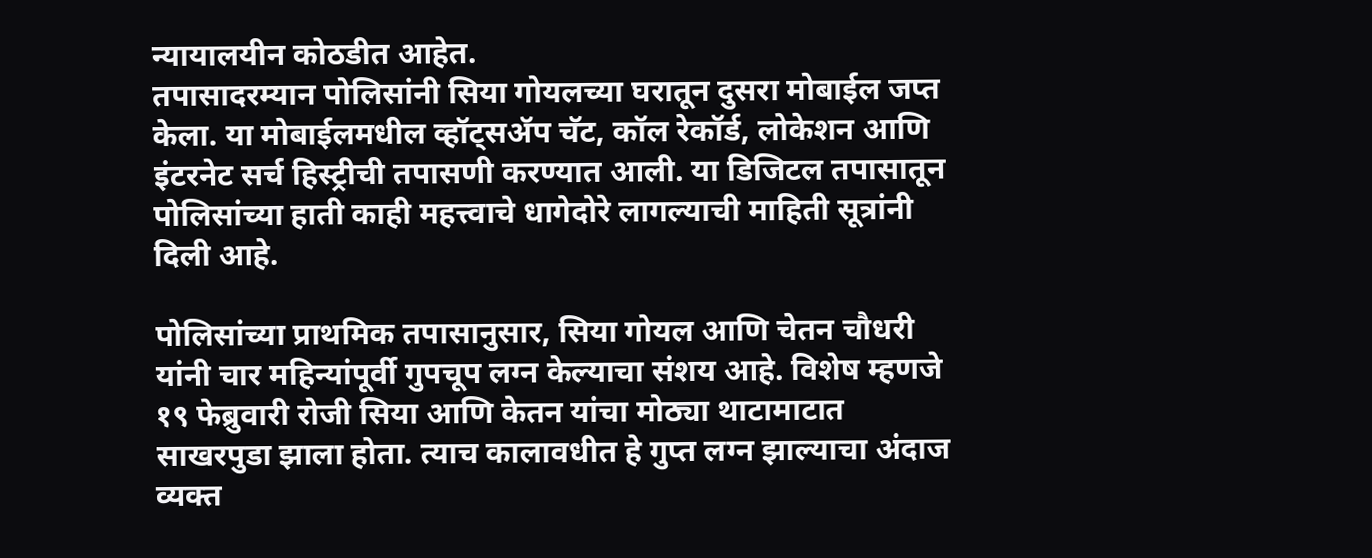न्यायालयीन कोठडीत आहेत.
तपासादरम्यान पोलिसांनी सिया गोयलच्या घरातून दुसरा मोबाईल जप्त केला. या मोबाईलमधील व्हॉट्सॲप चॅट, कॉल रेकॉर्ड, लोकेशन आणि इंटरनेट सर्च हिस्ट्रीची तपासणी करण्यात आली. या डिजिटल तपासातून पोलिसांच्या हाती काही महत्त्वाचे धागेदोरे लागल्याची माहिती सूत्रांनी दिली आहे.

पोलिसांच्या प्राथमिक तपासानुसार, सिया गोयल आणि चेतन चौधरी यांनी चार महिन्यांपूर्वी गुपचूप लग्न केल्याचा संशय आहे. विशेष म्हणजे १९ फेब्रुवारी रोजी सिया आणि केतन यांचा मोठ्या थाटामाटात साखरपुडा झाला होता. त्याच कालावधीत हे गुप्त लग्न झाल्याचा अंदाज व्यक्त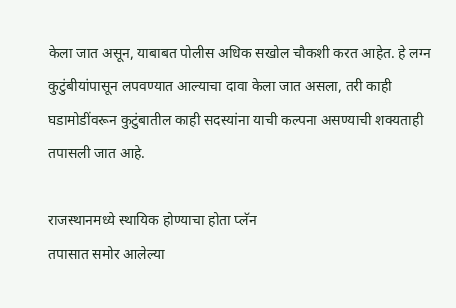केला जात असून, याबाबत पोलीस अधिक सखोल चौकशी करत आहेत. हे लग्न कुटुंबीयांपासून लपवण्यात आल्याचा दावा केला जात असला, तरी काही घडामोडींवरून कुटुंबातील काही सदस्यांना याची कल्पना असण्याची शक्यताही तपासली जात आहे.

राजस्थानमध्ये स्थायिक होण्याचा होता प्लॅन
तपासात समोर आलेल्या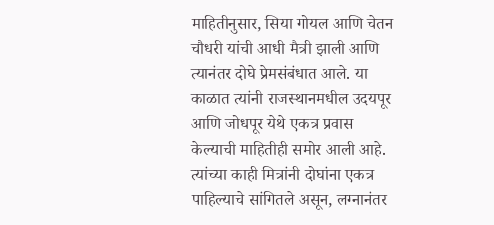माहितीनुसार, सिया गोयल आणि चेतन चौधरी यांची आधी मैत्री झाली आणि त्यानंतर दोघे प्रेमसंबंधात आले. या काळात त्यांनी राजस्थानमधील उदयपूर आणि जोधपूर येथे एकत्र प्रवास केल्याची माहितीही समोर आली आहे. त्यांच्या काही मित्रांनी दोघांना एकत्र पाहिल्याचे सांगितले असून, लग्नानंतर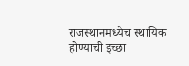राजस्थानमध्येच स्थायिक होण्याची इच्छा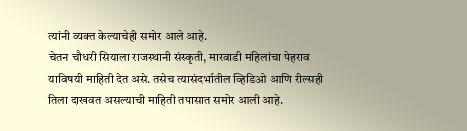त्यांनी व्यक्त केल्याचेही समोर आले आहे.
चेतन चौधरी सियाला राजस्थानी संस्कृती, मारवाडी महिलांचा पेहराव याविषयी माहिती देत असे. तसेच त्यासंदर्भातील व्हिडिओ आणि रील्सही तिला दाखवत असल्याची माहिती तपासात समोर आली आहे.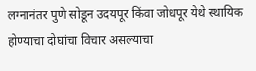लग्नानंतर पुणे सोडून उदयपूर किंवा जोधपूर येथे स्थायिक होण्याचा दोघांचा विचार असल्याचा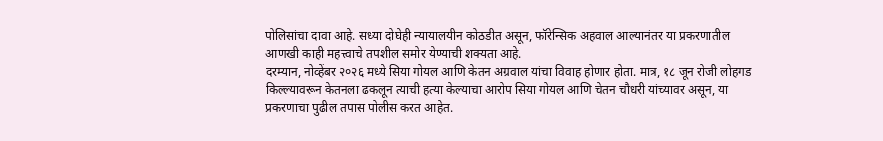पोलिसांचा दावा आहे. सध्या दोघेही न्यायालयीन कोठडीत असून, फॉरेन्सिक अहवाल आल्यानंतर या प्रकरणातील आणखी काही महत्त्वाचे तपशील समोर येण्याची शक्यता आहे.
दरम्यान, नोव्हेंबर २०२६ मध्ये सिया गोयल आणि केतन अग्रवाल यांचा विवाह होणार होता. मात्र, १८ जून रोजी लोहगड किल्ल्यावरून केतनला ढकलून त्याची हत्या केल्याचा आरोप सिया गोयल आणि चेतन चौधरी यांच्यावर असून, या प्रकरणाचा पुढील तपास पोलीस करत आहेत.